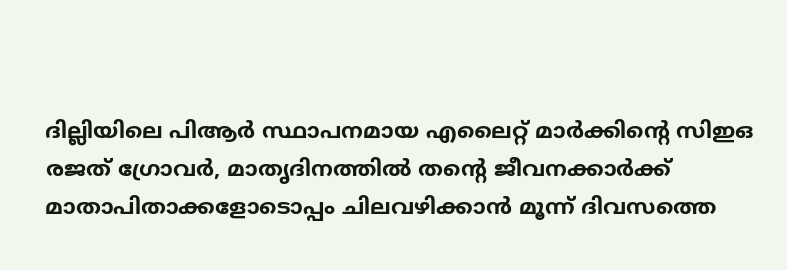ദില്ലിയിലെ പിആർ സ്ഥാപനമായ എലൈറ്റ് മാർക്കിന്റെ സിഇഒ രജത് ഗ്രോവർ, മാതൃദിനത്തിൽ തന്റെ ജീവനക്കാർക്ക് മാതാപിതാക്കളോടൊപ്പം ചിലവഴിക്കാൻ മൂന്ന് ദിവസത്തെ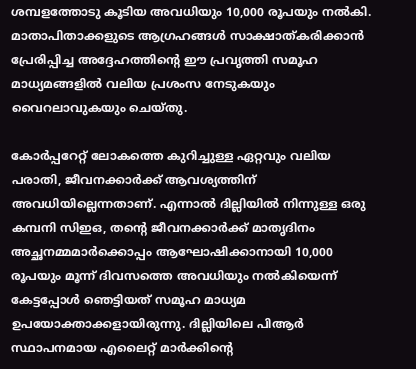ശമ്പളത്തോടു കൂടിയ അവധിയും 10,000 രൂപയും നൽകി. മാതാപിതാക്കളുടെ ആഗ്രഹങ്ങൾ സാക്ഷാത്കരിക്കാൻ പ്രേരിപ്പിച്ച അദ്ദേഹത്തിന്റെ ഈ പ്രവൃത്തി സമൂഹ മാധ്യമങ്ങളിൽ വലിയ പ്രശംസ നേടുകയും വൈറലാവുകയും ചെയ്തു.

കോർപ്പറേറ്റ് ലോകത്തെ കുറിച്ചുള്ള ഏറ്റവും വലിയ പരാതി, ജീവനക്കാർക്ക് ആവശ്യത്തിന് അവധിയില്ലെന്നതാണ്. എന്നാൽ ദില്ലിയിൽ നിന്നുള്ള ഒരു കമ്പനി സിഇഒ, തന്റെ ജീവനക്കാർക്ക് മാതൃദിനം അച്ഛനമ്മമാർക്കൊപ്പം ആഘോഷിക്കാനായി 10,000 രൂപയും മൂന്ന് ദിവസത്തെ അവധിയും നൽകിയെന്ന് കേട്ടപ്പോൾ ഞെട്ടിയത് സമൂഹ മാധ്യമ ഉപയോക്താക്കളായിരുന്നു. ദില്ലിയിലെ പിആർ സ്ഥാപനമായ എലൈറ്റ് മാർക്കിന്റെ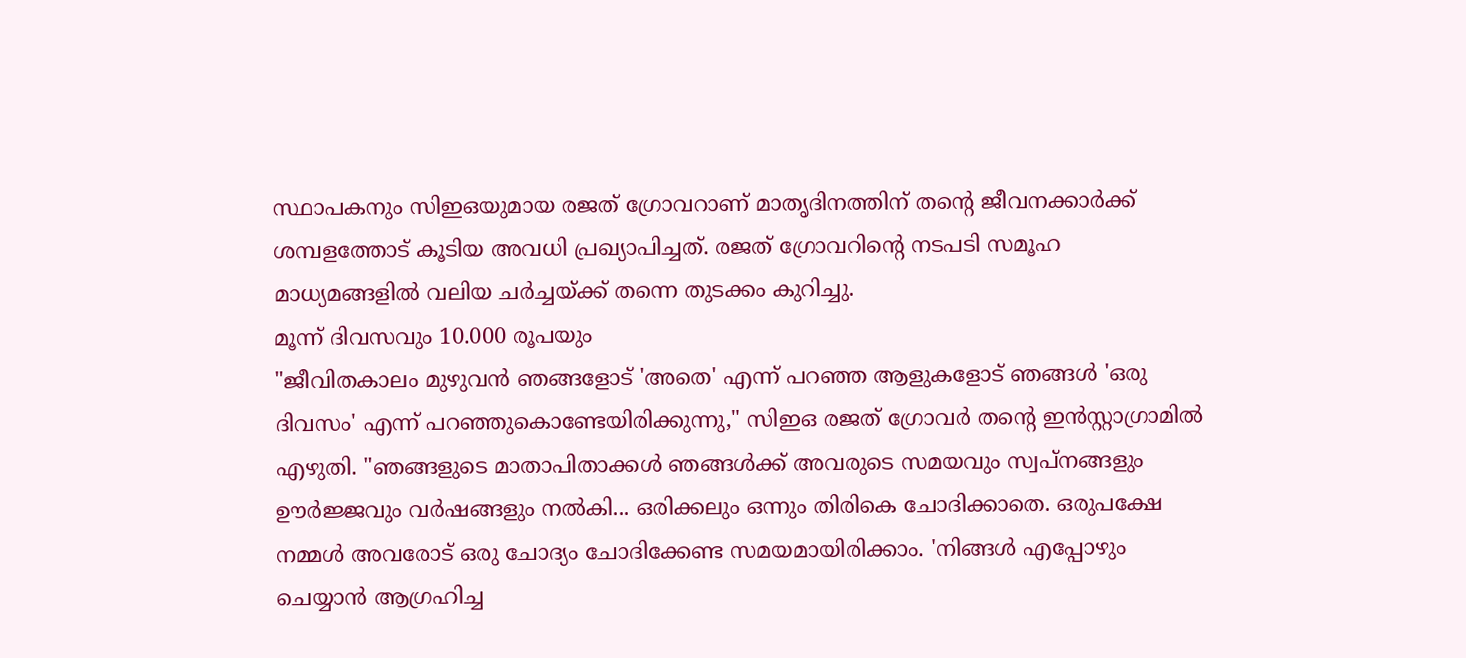സ്ഥാപകനും സിഇഒയുമായ രജത് ഗ്രോവറാണ് മാതൃദിനത്തിന് തന്റെ ജീവനക്കാർക്ക് ശമ്പളത്തോട് കൂടിയ അവധി പ്രഖ്യാപിച്ചത്. രജത് ഗ്രോവറിന്റെ നടപടി സമൂഹ മാധ്യമങ്ങളിൽ വലിയ ചർച്ചയ്ക്ക് തന്നെ തുടക്കം കുറിച്ചു.
മൂന്ന് ദിവസവും 10.000 രൂപയും
"ജീവിതകാലം മുഴുവൻ ഞങ്ങളോട് 'അതെ' എന്ന് പറഞ്ഞ ആളുകളോട് ഞങ്ങൾ 'ഒരു ദിവസം' എന്ന് പറഞ്ഞുകൊണ്ടേയിരിക്കുന്നു," സിഇഒ രജത് ഗ്രോവർ തന്റെ ഇൻസ്റ്റാഗ്രാമിൽ എഴുതി. "ഞങ്ങളുടെ മാതാപിതാക്കൾ ഞങ്ങൾക്ക് അവരുടെ സമയവും സ്വപ്നങ്ങളും ഊർജ്ജവും വർഷങ്ങളും നൽകി... ഒരിക്കലും ഒന്നും തിരികെ ചോദിക്കാതെ. ഒരുപക്ഷേ നമ്മൾ അവരോട് ഒരു ചോദ്യം ചോദിക്കേണ്ട സമയമായിരിക്കാം. 'നിങ്ങൾ എപ്പോഴും ചെയ്യാൻ ആഗ്രഹിച്ച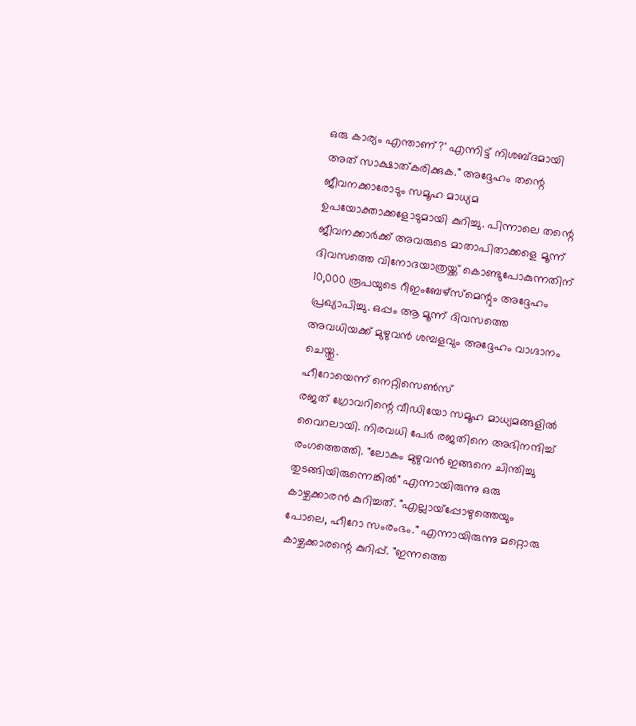ഒരു കാര്യം എന്താണ്?' എന്നിട്ട് നിശബ്ദമായി അത് സാക്ഷാത്കരിക്കുക." അദ്ദേഹം തന്റെ ജീവനക്കാരോടും സമൂഹ മാധ്യമ ഉപയോക്താക്കളോടുമായി കുറിച്ചു. പിന്നാലെ തന്റെ ജീവനക്കാർക്ക് അവരുടെ മാതാപിതാക്കളെ മൂന്ന് ദിവസത്തെ വിനോദയാത്രയ്ക്ക് കൊണ്ടുപോകുന്നതിന് 10,000 രൂപയുടെ റീഇംബേഴ്സ്മെന്റും അദ്ദേഹം പ്രഖ്യാപിച്ചു. ഒപ്പം ആ മൂന്ന് ദിവസത്തെ അവധിയക്ക് മുഴുവൻ ശമ്പളവും അദ്ദേഹം വാഗ്ദാനം ചെയ്തു.
ഹീറോയെന്ന് നെറ്റിസെൺസ്
രജത് ഗ്രോവറിന്റെ വീഡിയോ സമൂഹ മാധ്യമങ്ങളിൽ വൈറലായി. നിരവധി പേർ രജതിനെ അഭിനന്ദിച്ച് രംഗത്തെത്തി. "ലോകം മുഴുവൻ ഇങ്ങനെ ചിന്തിച്ചു തുടങ്ങിയിരുന്നെങ്കിൽ" എന്നായിരുന്നു ഒരു കാഴ്ചക്കാരൻ കുറിച്ചത്. "എല്ലായ്പ്പോഴുത്തെയും പോലെ, ഹീറോ സംരംഭം." എന്നായിരുന്നു മറ്റൊരു കാഴ്ചക്കാരന്റെ കുറിപ്പ്. "ഇന്നത്തെ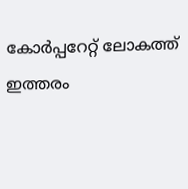കോർപ്പറേറ്റ് ലോകത്ത് ഇത്തരം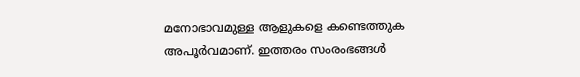മനോഭാവമുള്ള ആളുകളെ കണ്ടെത്തുക അപൂർവമാണ്. ഇത്തരം സംരംഭങ്ങൾ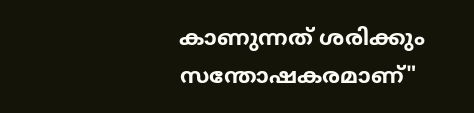കാണുന്നത് ശരിക്കും സന്തോഷകരമാണ്"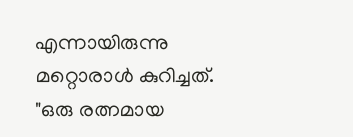എന്നായിരുന്നു മറ്റൊരാൾ കുറിച്ചത്. "ഒരു രത്നമായ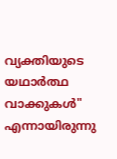വ്യക്തിയുടെ യഥാർത്ഥ വാക്കുകൾ" എന്നായിരുന്നു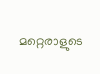മറ്റെരാളുടെ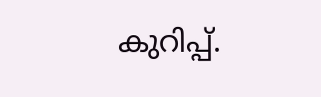കുറിപ്പ്.